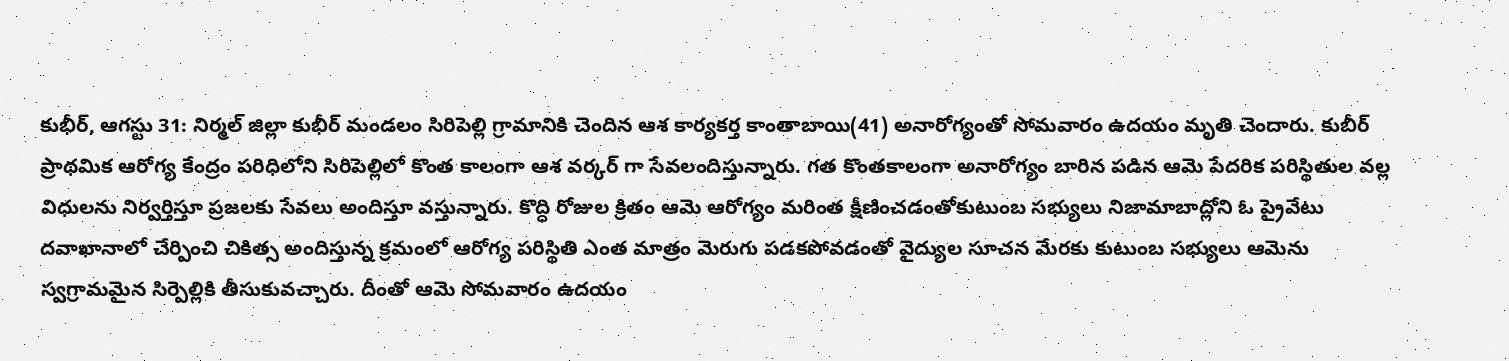కుభీర్, ఆగస్టు 31: నిర్మల్ జిల్లా కుభీర్ మండలం సిరిపెల్లి గ్రామానికి చెందిన ఆశ కార్యకర్త కాంతాబాయి(41) అనారోగ్యంతో సోమవారం ఉదయం మృతి చెందారు. కుబీర్ ప్రాథమిక ఆరోగ్య కేంద్రం పరిధిలోని సిరిపెల్లిలో కొంత కాలంగా ఆశ వర్కర్ గా సేవలందిస్తున్నారు. గత కొంతకాలంగా అనారోగ్యం బారిన పడిన ఆమె పేదరిక పరిస్థితుల వల్ల విధులను నిర్వర్తిస్తూ ప్రజలకు సేవలు అందిస్తూ వస్తున్నారు. కొద్ధి రోజుల క్రితం ఆమె ఆరోగ్యం మరింత క్షీణించడంతోకుటుంబ సభ్యులు నిజామాబాద్లోని ఓ ప్రైవేటు దవాఖానాలో చేర్పించి చికిత్స అందిస్తున్న క్రమంలో ఆరోగ్య పరిస్థితి ఎంత మాత్రం మెరుగు పడకపోవడంతో వైద్యుల సూచన మేరకు కుటుంబ సభ్యులు ఆమెను స్వగ్రామమైన సిర్పెల్లికి తీసుకువచ్చారు. దీంతో ఆమె సోమవారం ఉదయం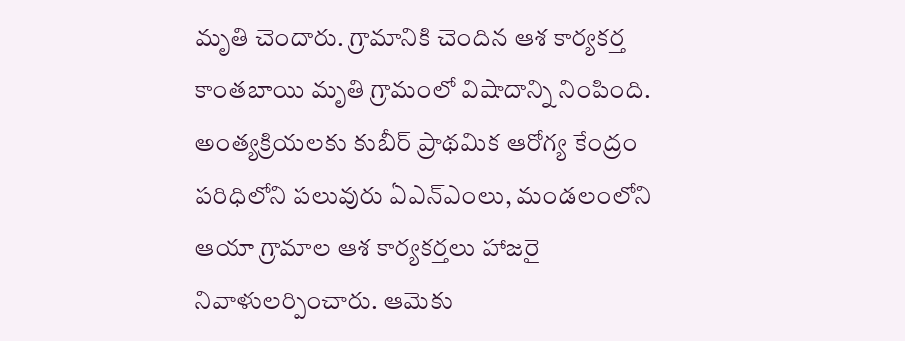మృతి చెందారు. గ్రామానికి చెందిన ఆశ కార్యకర్త కాంతబాయి మృతి గ్రామంలో విషాదాన్ని నింపింది. అంత్యక్రియలకు కుబీర్ ప్రాథమిక ఆరోగ్య కేంద్రం పరిధిలోని పలువురు ఏఎన్ఎంలు, మండలంలోని ఆయా గ్రామాల ఆశ కార్యకర్తలు హాజరై నివాళులర్పించారు. ఆమెకు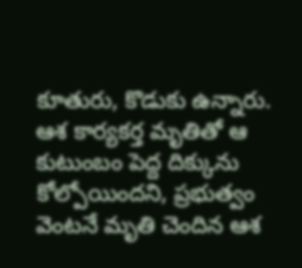కూతురు, కొడుకు ఉన్నారు. ఆశ కార్యకర్త మృతితో ఆ కుటుంబం పెద్ద దిక్కును కోల్పోయిందని, ప్రభుత్వం వెంటనే మృతి చెందిన ఆశ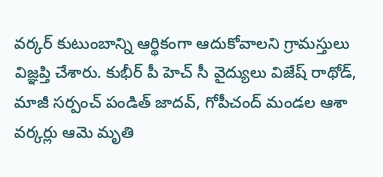వర్కర్ కుటుంబాన్ని ఆర్థికంగా ఆదుకోవాలని గ్రామస్తులు విజ్ఞప్తి చేశారు. కుభీర్ పీ హెచ్ సీ వైద్యులు విజేష్ రాథోడ్, మాజీ సర్పంచ్ పండిత్ జాదవ్, గోపీచంద్ మండల ఆశా వర్కర్లు ఆమె మృతి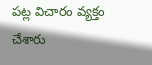పట్ల విచారం వ్యక్తం చేశారు